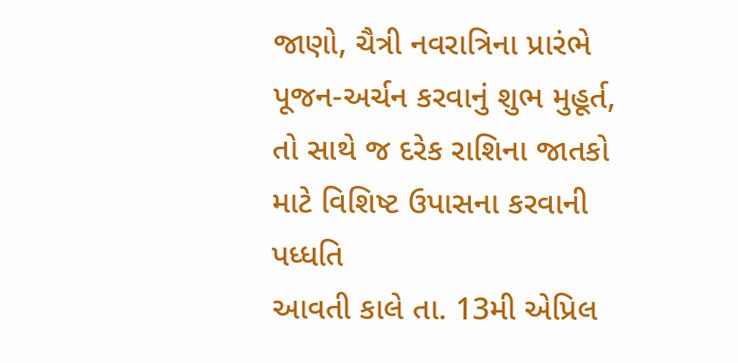જાણો, ચૈત્રી નવરાત્રિના પ્રારંભે પૂજન-અર્ચન કરવાનું શુભ મુહૂર્ત, તો સાથે જ દરેક રાશિના જાતકો માટે વિશિષ્ટ ઉપાસના કરવાની પધ્ધતિ
આવતી કાલે તા. 13મી એપ્રિલ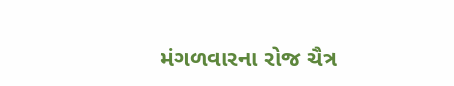મંગળવારના રોજ ચૈત્ર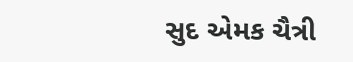સુદ એમક ચૈત્રી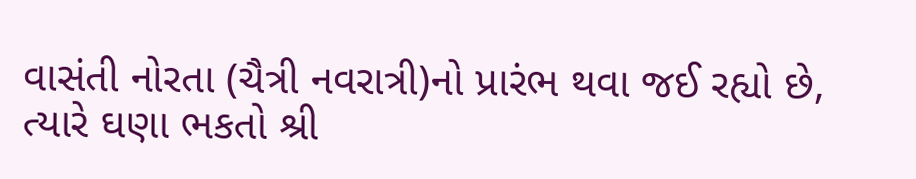વાસંતી નોરતા (ચૈત્રી નવરાત્રી)નો પ્રારંભ થવા જઈ રહ્યો છે, ત્યારે ઘણા ભકતો શ્રી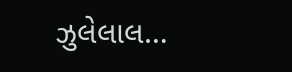ઝુલેલાલ…